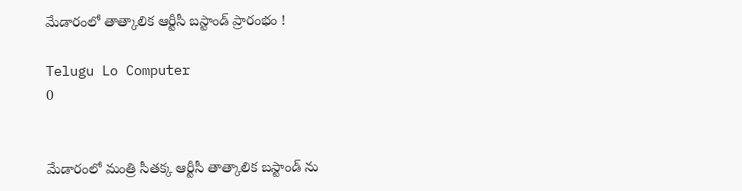మేడారంలో తాత్కాలిక ఆర్టీసీ బస్టాండ్‌ ప్రారంభం !

Telugu Lo Computer
0


మేడారంలో మంత్రి సీతక్క ఆర్టీసీ తాత్కాలిక బస్టాండ్ ను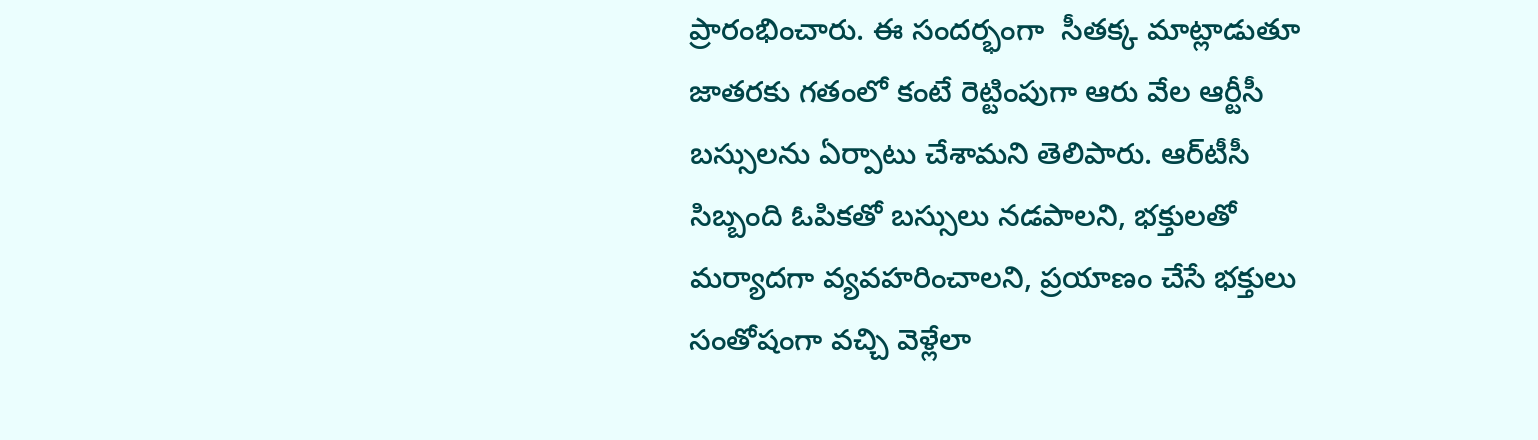ప్రారంభించారు. ఈ సందర్భంగా  సీతక్క మాట్లాడుతూ జాతరకు గతంలో కంటే రెట్టింపుగా ఆరు వేల ఆర్టీసీ బస్సులను ఏర్పాటు చేశామని తెలిపారు. ఆర్‌టీసీ సిబ్బంది ఓపికతో బస్సులు నడపాలని, భక్తులతో మర్యాదగా వ్యవహరించాలని, ప్రయాణం చేసే భక్తులు సంతోషంగా వచ్చి వెళ్లేలా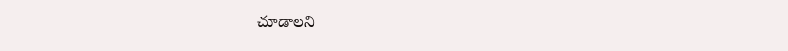చూడాలని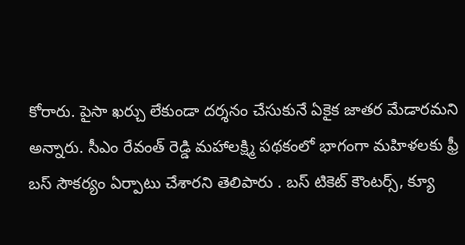కోరారు. పైసా ఖర్చు లేకుండా దర్శనం చేసుకునే ఏకైక జాతర మేడారమని అన్నారు. సీఎం రేవంత్ రెడ్డి మహాలక్ష్మి పథకంలో భాగంగా మహిళలకు ఫ్రీ బస్ సౌకర్యం ఏర్పాటు చేశారని తెలిపారు . బస్ టికెట్ కౌంటర్స్, క్యూ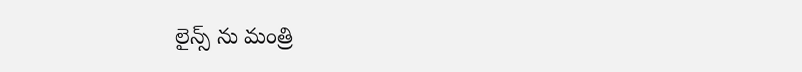లైన్స్ ను మంత్రి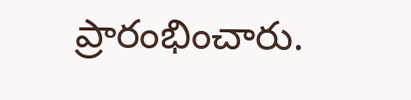ప్రారంభించారు.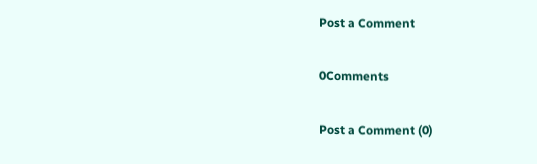Post a Comment

0Comments

Post a Comment (0)